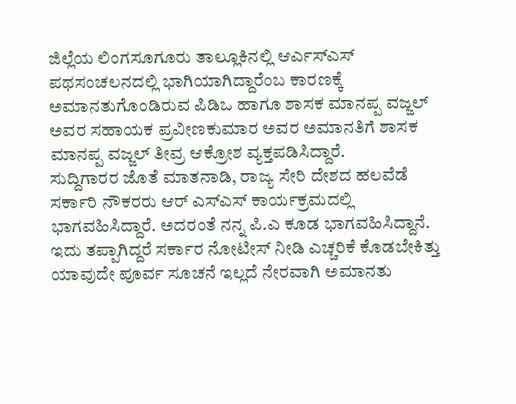ಜಿಲ್ಲೆಯ ಲಿಂಗಸೂಗೂರು ತಾಲ್ಲೂಕಿನಲ್ಲಿ ಆರ್ಎಸ್ಎಸ್ ಪಥಸಂಚಲನದಲ್ಲಿ ಭಾಗಿಯಾಗಿದ್ದಾರೆಂಬ ಕಾರಣಕ್ಕೆ ಅಮಾನತುಗೊಂಡಿರುವ ಪಿಡಿಒ ಹಾಗೂ ಶಾಸಕ ಮಾನಪ್ಪ ವಜ್ಜಲ್ ಅವರ ಸಹಾಯಕ ಪ್ರವೀಣಕುಮಾರ ಅವರ ಅಮಾನತಿಗೆ ಶಾಸಕ ಮಾನಪ್ಪ ವಜ್ಜಲ್ ತೀವ್ರ ಆಕ್ರೋಶ ವ್ಯಕ್ತಪಡಿಸಿದ್ದಾರೆ.
ಸುದ್ದಿಗಾರರ ಜೊತೆ ಮಾತನಾಡಿ, ರಾಜ್ಯ ಸೇರಿ ದೇಶದ ಹಲವೆಡೆ ಸರ್ಕಾರಿ ನೌಕರರು ಆರ್ ಎಸ್ಎಸ್ ಕಾರ್ಯಕ್ರಮದಲ್ಲಿ ಭಾಗವಹಿಸಿದ್ದಾರೆ. ಅದರಂತೆ ನನ್ನ ಪಿ.ಎ ಕೂಡ ಭಾಗವಹಿಸಿದ್ದಾನೆ. ಇದು ತಪ್ಪಾಗಿದ್ದರೆ ಸರ್ಕಾರ ನೋಟೀಸ್ ನೀಡಿ ಎಚ್ಚರಿಕೆ ಕೊಡಬೇಕಿತ್ತು ಯಾವುದೇ ಪೂರ್ವ ಸೂಚನೆ ಇಲ್ಲದೆ ನೇರವಾಗಿ ಅಮಾನತು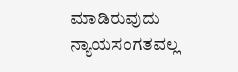ಮಾಡಿರುವುದು ನ್ಯಾಯಸಂಗತವಲ್ಲ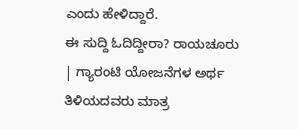ಎಂದು ಹೇಳಿದ್ದಾರೆ.
ಈ ಸುದ್ದಿ ಓದಿದ್ದೀರಾ? ರಾಯಚೂರು | ಗ್ಯಾರಂಟಿ ಯೋಜನೆಗಳ ಅರ್ಥ ತಿಳಿಯದವರು ಮಾತ್ರ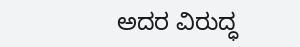ಅದರ ವಿರುದ್ಧ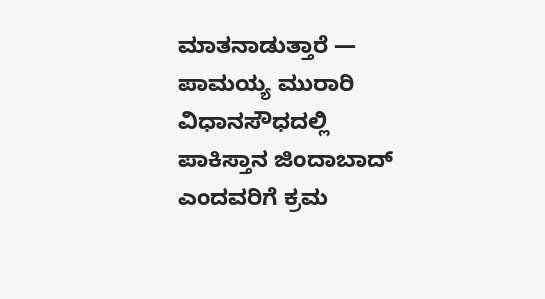ಮಾತನಾಡುತ್ತಾರೆ — ಪಾಮಯ್ಯ ಮುರಾರಿ
ವಿಧಾನಸೌಧದಲ್ಲಿ ಪಾಕಿಸ್ತಾನ ಜಿಂದಾಬಾದ್ ಎಂದವರಿಗೆ ಕ್ರಮ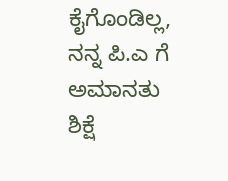ಕೈಗೊಂಡಿಲ್ಲ, ನನ್ನ ಪಿ.ಎ ಗೆ ಅಮಾನತು ಶಿಕ್ಷೆ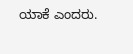ಯಾಕೆ ಎಂದರು.